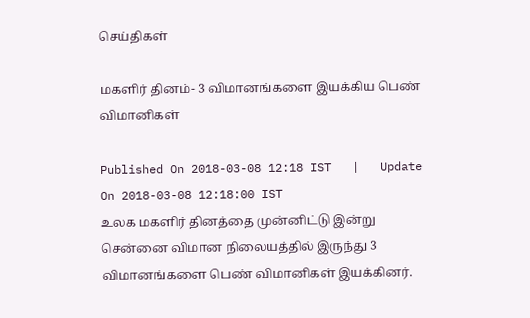செய்திகள்

மகளிர் தினம்- 3 விமானங்களை இயக்கிய பெண் விமானிகள்

Published On 2018-03-08 12:18 IST   |   Update On 2018-03-08 12:18:00 IST
உலக மகளிர் தினத்தை முன்னிட்டு இன்று சென்னை விமான நிலையத்தில் இருந்து 3 விமானங்களை பெண் விமானிகள் இயக்கினர்.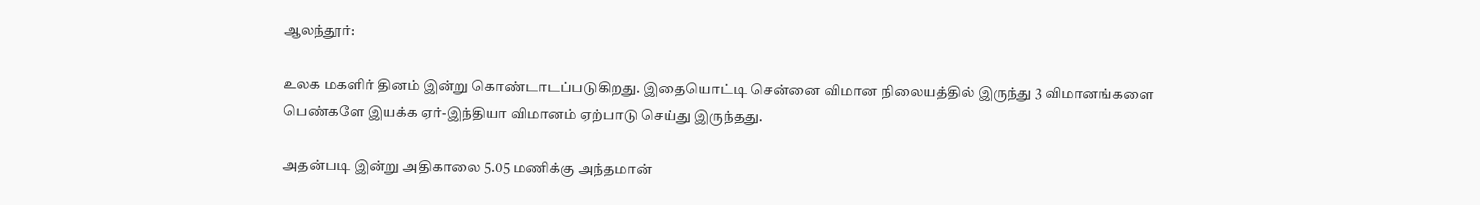ஆலந்தூர்:

உலக மகளிர் தினம் இன்று கொண்டாடப்படுகிறது. இதையொட்டி சென்னை விமான நிலையத்தில் இருந்து 3 விமானங்களை பெண்களே இயக்க ஏர்-இந்தியா விமானம் ஏற்பாடு செய்து இருந்தது.

அதன்படி இன்று அதிகாலை 5.05 மணிக்கு அந்தமான்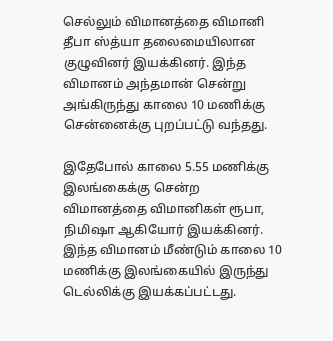செல்லும் விமானத்தை விமானி தீபா ஸ்த்யா தலைமையிலான குழுவினர் இயக்கினர். இந்த விமானம் அந்தமான் சென்று அங்கிருந்து காலை 10 மணிக்கு சென்னைக்கு புறப்பட்டு வந்தது.

இதேபோல் காலை 5.55 மணிக்கு இலங்கைக்கு சென்ற விமானத்தை விமானிகள் ரூபா, நிமிஷா ஆகியோர் இயக்கினர். இந்த விமானம் மீண்டும் காலை 10 மணிக்கு இலங்கையில் இருந்து டெல்லிக்கு இயக்கப்பட்டது.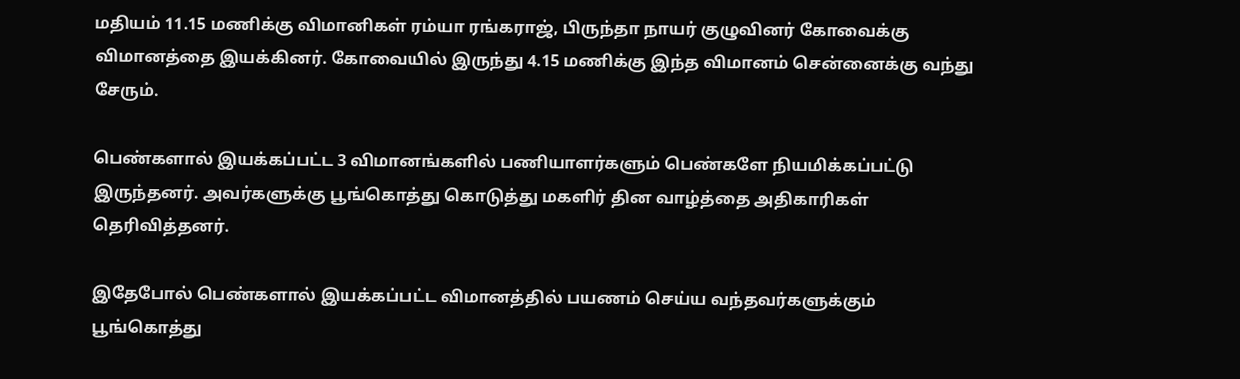மதியம் 11.15 மணிக்கு விமானிகள் ரம்யா ரங்கராஜ், பிருந்தா நாயர் குழுவினர் கோவைக்கு விமானத்தை இயக்கினர். கோவையில் இருந்து 4.15 மணிக்கு இந்த விமானம் சென்னைக்கு வந்து சேரும்.

பெண்களால் இயக்கப்பட்ட 3 விமானங்களில் பணியாளர்களும் பெண்களே நியமிக்கப்பட்டு இருந்தனர். அவர்களுக்கு பூங்கொத்து கொடுத்து மகளிர் தின வாழ்த்தை அதிகாரிகள் தெரிவித்தனர்.

இதேபோல் பெண்களால் இயக்கப்பட்ட விமானத்தில் பயணம் செய்ய வந்தவர்களுக்கும் பூங்கொத்து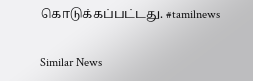கொடுக்கப்பட்டது. #tamilnews

Similar News